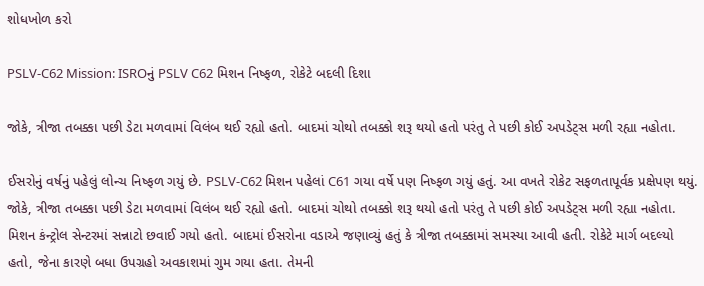શોધખોળ કરો

PSLV-C62 Mission: ISROનું PSLV C62 મિશન નિષ્ફળ, રોકેટે બદલી દિશા

જોકે, ત્રીજા તબક્કા પછી ડેટા મળવામાં વિલંબ થઈ રહ્યો હતો. બાદમાં ચોથો તબક્કો શરૂ થયો હતો પરંતુ તે પછી કોઈ અપડેટ્સ મળી રહ્યા નહોતા.

ઈસરોનું વર્ષનું પહેલું લોન્ચ નિષ્ફળ ગયું છે. PSLV-C62 મિશન પહેલાં C61 ગયા વર્ષે પણ નિષ્ફળ ગયું હતું. આ વખતે રોકેટ સફળતાપૂર્વક પ્રક્ષેપણ થયું. જોકે, ત્રીજા તબક્કા પછી ડેટા મળવામાં વિલંબ થઈ રહ્યો હતો. બાદમાં ચોથો તબક્કો શરૂ થયો હતો પરંતુ તે પછી કોઈ અપડેટ્સ મળી રહ્યા નહોતા. મિશન કંન્ટ્રોલ સેન્ટરમાં સન્નાટો છવાઈ ગયો હતો. બાદમાં ઈસરોના વડાએ જણાવ્યું હતું કે ત્રીજા તબક્કામાં સમસ્યા આવી હતી. રોકેટે માર્ગ બદલ્યો હતો, જેના કારણે બધા ઉપગ્રહો અવકાશમાં ગુમ ગયા હતા. તેમની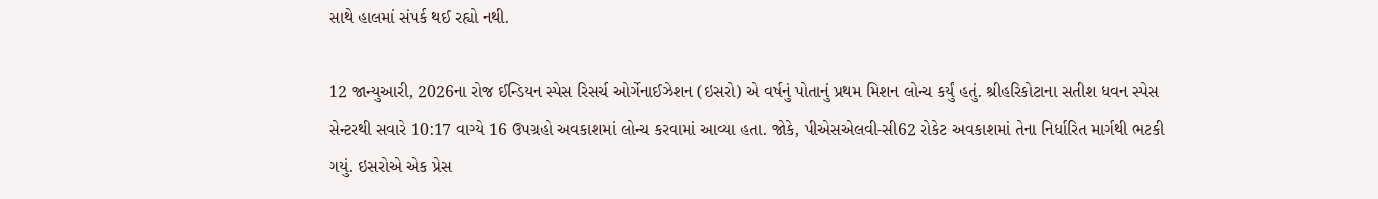સાથે હાલમાં સંપર્ક થઈ રહ્યો નથી.

12 જાન્યુઆરી, 2026ના રોજ ઈન્ડિયન સ્પેસ રિસર્ચ ઓર્ગેનાઈઝેશન (ઇસરો) એ વર્ષનું પોતાનું પ્રથમ મિશન લોન્ચ કર્યું હતું. શ્રીહરિકોટાના સતીશ ધવન સ્પેસ સેન્ટરથી સવારે 10:17 વાગ્યે 16 ઉપગ્રહો અવકાશમાં લોન્ચ કરવામાં આવ્યા હતા. જોકે, પીએસએલવી-સી62 રોકેટ અવકાશમાં તેના નિર્ધારિત માર્ગથી ભટકી ગયું. ઇસરોએ એક પ્રેસ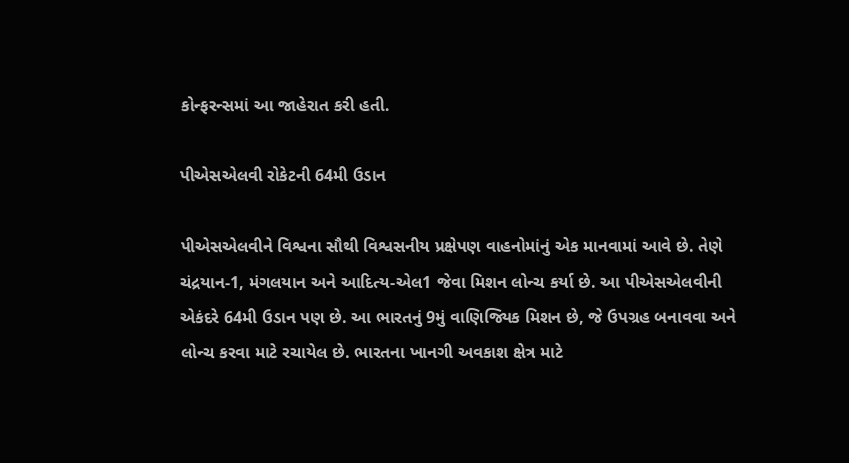કોન્ફરન્સમાં આ જાહેરાત કરી હતી.

પીએસએલવી રોકેટની 64મી ઉડાન

પીએસએલવીને વિશ્વના સૌથી વિશ્વસનીય પ્રક્ષેપણ વાહનોમાંનું એક માનવામાં આવે છે. તેણે ચંદ્રયાન-1, મંગલયાન અને આદિત્ય-એલ1 જેવા મિશન લોન્ચ કર્યા છે. આ પીએસએલવીની એકંદરે 64મી ઉડાન પણ છે. આ ભારતનું 9મું વાણિજ્યિક મિશન છે, જે ઉપગ્રહ બનાવવા અને લોન્ચ કરવા માટે રચાયેલ છે. ભારતના ખાનગી અવકાશ ક્ષેત્ર માટે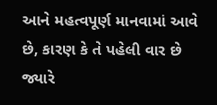આને મહત્વપૂર્ણ માનવામાં આવે છે, કારણ કે તે પહેલી વાર છે જ્યારે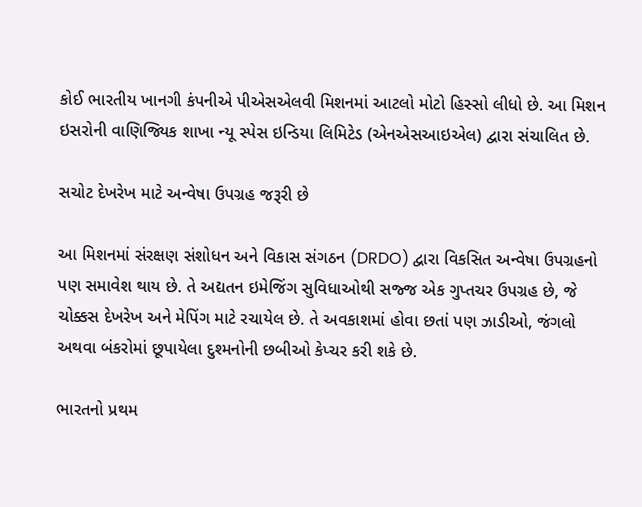કોઈ ભારતીય ખાનગી કંપનીએ પીએસએલવી મિશનમાં આટલો મોટો હિસ્સો લીધો છે. આ મિશન ઇસરોની વાણિજ્યિક શાખા ન્યૂ સ્પેસ ઇન્ડિયા લિમિટેડ (એનએસઆઇએલ) દ્વારા સંચાલિત છે.

સચોટ દેખરેખ માટે અન્વેષા ઉપગ્રહ જરૂરી છે

આ મિશનમાં સંરક્ષણ સંશોધન અને વિકાસ સંગઠન (DRDO) દ્વારા વિકસિત અન્વેષા ઉપગ્રહનો પણ સમાવેશ થાય છે. તે અદ્યતન ઇમેજિંગ સુવિધાઓથી સજ્જ એક ગુપ્તચર ઉપગ્રહ છે, જે ચોક્કસ દેખરેખ અને મેપિંગ માટે રચાયેલ છે. તે અવકાશમાં હોવા છતાં પણ ઝાડીઓ, જંગલો અથવા બંકરોમાં છૂપાયેલા દુશ્મનોની છબીઓ કેપ્ચર કરી શકે છે.

ભારતનો પ્રથમ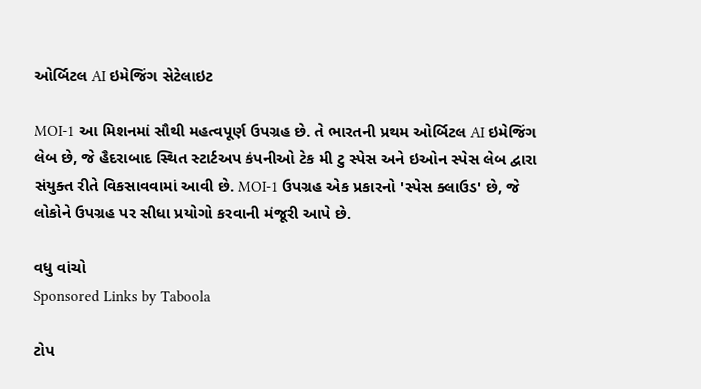ઓર્બિટલ AI ઇમેજિંગ સેટેલાઇટ

MOI-1 આ મિશનમાં સૌથી મહત્વપૂર્ણ ઉપગ્રહ છે. તે ભારતની પ્રથમ ઓર્બિટલ AI ઇમેજિંગ લેબ છે, જે હૈદરાબાદ સ્થિત સ્ટાર્ટઅપ કંપનીઓ ટેક મી ટુ સ્પેસ અને ઇઓન સ્પેસ લેબ દ્વારા સંયુક્ત રીતે વિકસાવવામાં આવી છે. MOI-1 ઉપગ્રહ એક પ્રકારનો 'સ્પેસ ક્લાઉડ' છે, જે લોકોને ઉપગ્રહ પર સીધા પ્રયોગો કરવાની મંજૂરી આપે છે.

વધુ વાંચો
Sponsored Links by Taboola

ટોપ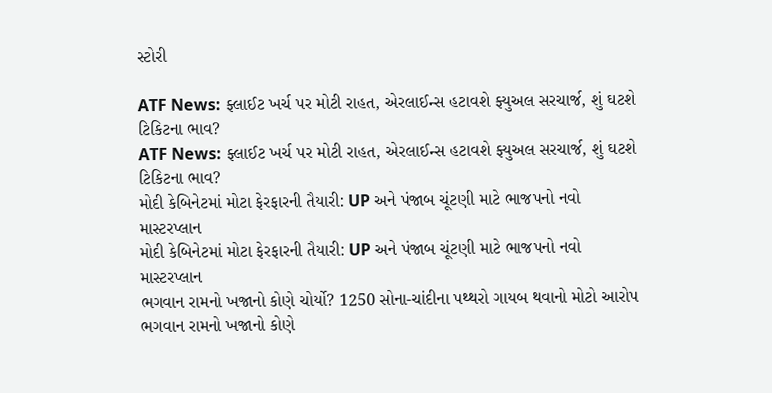સ્ટોરી

ATF News: ફ્લાઈટ ખર્ચ પર મોટી રાહત, એરલાઈન્સ હટાવશે ફ્યુઅલ સરચાર્જ, શું ઘટશે ટિકિટના ભાવ?
ATF News: ફ્લાઈટ ખર્ચ પર મોટી રાહત, એરલાઈન્સ હટાવશે ફ્યુઅલ સરચાર્જ, શું ઘટશે ટિકિટના ભાવ?
મોદી કેબિનેટમાં મોટા ફેરફારની તૈયારી: UP અને પંજાબ ચૂંટણી માટે ભાજપનો નવો માસ્ટરપ્લાન
મોદી કેબિનેટમાં મોટા ફેરફારની તૈયારી: UP અને પંજાબ ચૂંટણી માટે ભાજપનો નવો માસ્ટરપ્લાન
ભગવાન રામનો ખજાનો કોણે ચોર્યો? 1250 સોના-ચાંદીના પથ્થરો ગાયબ થવાનો મોટો આરોપ
ભગવાન રામનો ખજાનો કોણે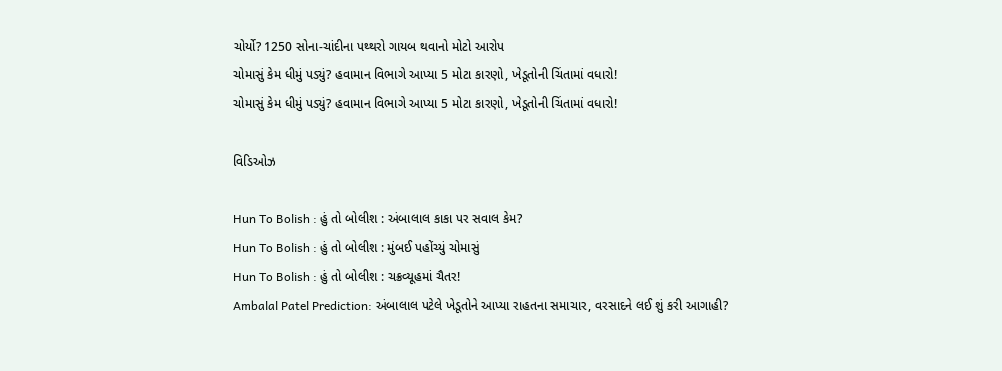ચોર્યો? 1250 સોના-ચાંદીના પથ્થરો ગાયબ થવાનો મોટો આરોપ
ચોમાસું કેમ ધીમું પડ્યું? હવામાન વિભાગે આપ્યા 5 મોટા કારણો, ખેડૂતોની ચિંતામાં વધારો!
ચોમાસું કેમ ધીમું પડ્યું? હવામાન વિભાગે આપ્યા 5 મોટા કારણો, ખેડૂતોની ચિંતામાં વધારો!

વિડિઓઝ

Hun To Bolish : હું તો બોલીશ : અંબાલાલ કાકા પર સવાલ કેમ?
Hun To Bolish : હું તો બોલીશ : મુંબઈ પહોંચ્યું ચોમાસું
Hun To Bolish : હું તો બોલીશ : ચક્રવ્યૂહમાં ચૈતર!
Ambalal Patel Prediction: અંબાલાલ પટેલે ખેડૂતોને આપ્યા રાહતના સમાચાર, વરસાદને લઈ શું કરી આગાહી?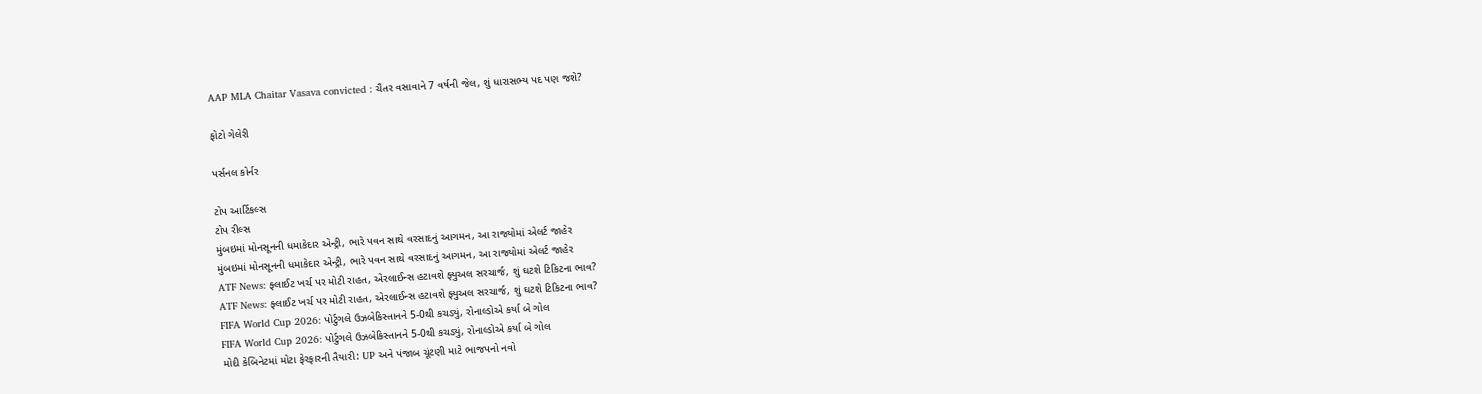AAP MLA Chaitar Vasava convicted : ચૈતર વસાવાને 7 વર્ષની જેલ, શું ધારાસભ્ય પદ પણ જશે?

ફોટો ગેલેરી

પર્સનલ કોર્નર

ટોપ આર્ટિકલ્સ
ટોપ રીલ્સ
મુંબઇમાં મોનસૂનની ધમાકેદાર એન્ટ્રી, ભારે પવન સાથે વરસાદનું આગમન, આ રાજ્યોમાં એલર્ટ જાહેર
મુંબઇમાં મોનસૂનની ધમાકેદાર એન્ટ્રી, ભારે પવન સાથે વરસાદનું આગમન, આ રાજ્યોમાં એલર્ટ જાહેર
ATF News: ફ્લાઈટ ખર્ચ પર મોટી રાહત, એરલાઈન્સ હટાવશે ફ્યુઅલ સરચાર્જ, શું ઘટશે ટિકિટના ભાવ?
ATF News: ફ્લાઈટ ખર્ચ પર મોટી રાહત, એરલાઈન્સ હટાવશે ફ્યુઅલ સરચાર્જ, શું ઘટશે ટિકિટના ભાવ?
FIFA World Cup 2026: પોર્ટુગલે ઉઝબેકિસ્તાનને 5-0થી કચડ્યું, રોનાલ્ડોએ કર્યા બે ગોલ
FIFA World Cup 2026: પોર્ટુગલે ઉઝબેકિસ્તાનને 5-0થી કચડ્યું, રોનાલ્ડોએ કર્યા બે ગોલ
મોદી કેબિનેટમાં મોટા ફેરફારની તૈયારી: UP અને પંજાબ ચૂંટણી માટે ભાજપનો નવો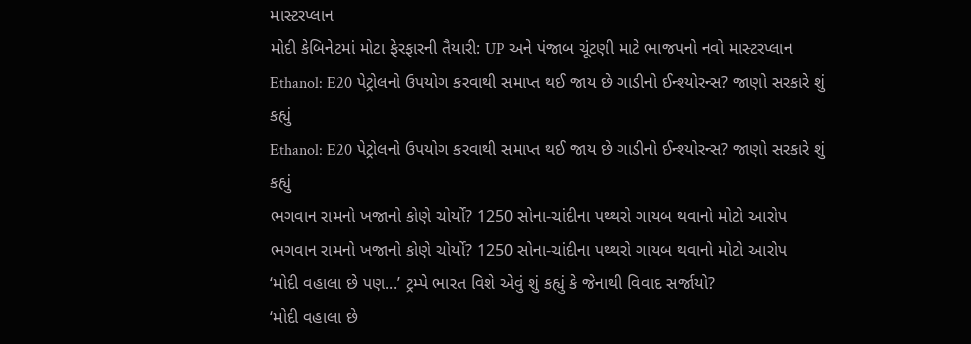માસ્ટરપ્લાન
મોદી કેબિનેટમાં મોટા ફેરફારની તૈયારી: UP અને પંજાબ ચૂંટણી માટે ભાજપનો નવો માસ્ટરપ્લાન
Ethanol: E20 પેટ્રોલનો ઉપયોગ કરવાથી સમાપ્ત થઈ જાય છે ગાડીનો ઈન્શ્યોરન્સ? જાણો સરકારે શું કહ્યું
Ethanol: E20 પેટ્રોલનો ઉપયોગ કરવાથી સમાપ્ત થઈ જાય છે ગાડીનો ઈન્શ્યોરન્સ? જાણો સરકારે શું કહ્યું
ભગવાન રામનો ખજાનો કોણે ચોર્યો? 1250 સોના-ચાંદીના પથ્થરો ગાયબ થવાનો મોટો આરોપ
ભગવાન રામનો ખજાનો કોણે ચોર્યો? 1250 સોના-ચાંદીના પથ્થરો ગાયબ થવાનો મોટો આરોપ
‘મોદી વહાલા છે પણ...’ ટ્રમ્પે ભારત વિશે એવું શું કહ્યું કે જેનાથી વિવાદ સર્જાયો?
‘મોદી વહાલા છે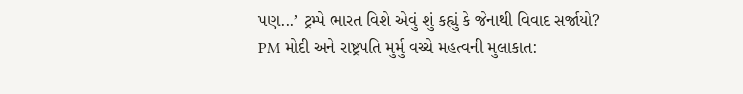પણ...’ ટ્રમ્પે ભારત વિશે એવું શું કહ્યું કે જેનાથી વિવાદ સર્જાયો?
PM મોદી અને રાષ્ટ્રપતિ મુર્મુ વચ્ચે મહત્વની મુલાકાત: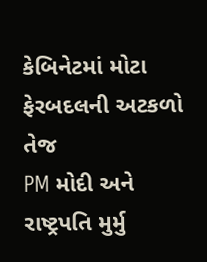કેબિનેટમાં મોટા ફેરબદલની અટકળો તેજ
PM મોદી અને રાષ્ટ્રપતિ મુર્મુ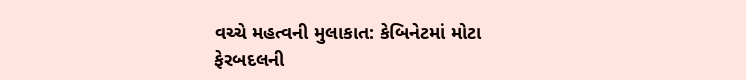વચ્ચે મહત્વની મુલાકાત: કેબિનેટમાં મોટા ફેરબદલની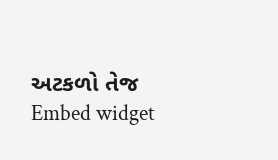અટકળો તેજ
Embed widget